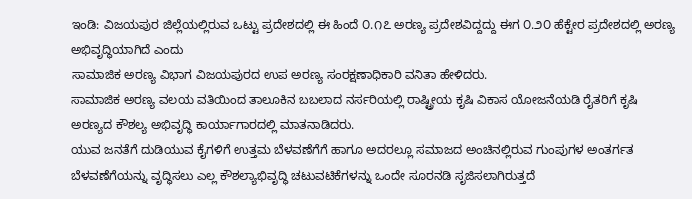ಇಂಡಿ: ವಿಜಯಪುರ ಜಿಲ್ಲೆಯಲ್ಲಿರುವ ಒಟ್ಟು ಪ್ರದೇಶದಲ್ಲಿ ಈ ಹಿಂದೆ ೦.೧೭ ಅರಣ್ಯ ಪ್ರದೇಶವಿದ್ದದ್ದು ಈಗ ೦.೨೦ ಹೆಕ್ಟೇರ ಪ್ರದೇಶದಲ್ಲಿ ಅರಣ್ಯ ಅಭಿವೃದ್ಧಿಯಾಗಿದೆ ಎಂದು
ಸಾಮಾಜಿಕ ಅರಣ್ಯ ವಿಭಾಗ ವಿಜಯಪುರದ ಉಪ ಅರಣ್ಯ ಸಂರಕ್ಷಣಾಧಿಕಾರಿ ವನಿತಾ ಹೇಳಿದರು.
ಸಾಮಾಜಿಕ ಅರಣ್ಯ ವಲಯ ವತಿಯಿಂದ ತಾಲೂಕಿನ ಬಬಲಾದ ನರ್ಸರಿಯಲ್ಲಿ ರಾಷ್ಟ್ರೀಯ ಕೃಷಿ ವಿಕಾಸ ಯೋಜನೆಯಡಿ ರೈತರಿಗೆ ಕೃಷಿ ಅರಣ್ಯದ ಕೌಶಲ್ಯ ಅಭಿವೃದ್ಧಿ ಕಾರ್ಯಾಗಾರದಲ್ಲಿ ಮಾತನಾಡಿದರು.
ಯುವ ಜನತೆಗೆ ದುಡಿಯುವ ಕೈಗಳಿಗೆ ಉತ್ತಮ ಬೆಳವಣೆಗೆಗೆ ಹಾಗೂ ಅದರಲ್ಲೂ ಸಮಾಜದ ಅಂಚಿನಲ್ಲಿರುವ ಗುಂಪುಗಳ ಅಂತರ್ಗತ ಬೆಳವಣೆಗೆಯನ್ನು ವೃದ್ಧಿಸಲು ಎಲ್ಲ ಕೌಶಲ್ಯಾಭಿವೃದ್ಧಿ ಚಟುವಟಿಕೆಗಳನ್ನು ಒಂದೇ ಸೂರನಡಿ ಸೃಜಿಸಲಾಗಿರುತ್ತದೆ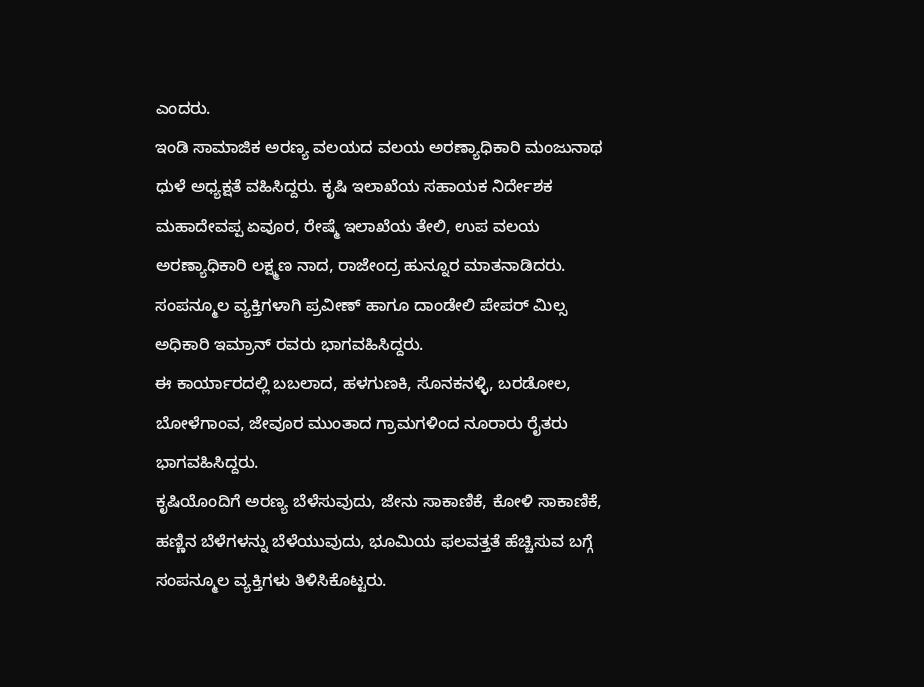ಎಂದರು.
ಇಂಡಿ ಸಾಮಾಜಿಕ ಅರಣ್ಯ ವಲಯದ ವಲಯ ಅರಣ್ಯಾಧಿಕಾರಿ ಮಂಜುನಾಥ ಧುಳೆ ಅಧ್ಯಕ್ಷತೆ ವಹಿಸಿದ್ದರು. ಕೃಷಿ ಇಲಾಖೆಯ ಸಹಾಯಕ ನಿರ್ದೇಶಕ ಮಹಾದೇವಪ್ಪ ಏವೂರ, ರೇಷ್ಮೆ ಇಲಾಖೆಯ ತೇಲಿ, ಉಪ ವಲಯ ಅರಣ್ಯಾಧಿಕಾರಿ ಲಕ್ಷ್ಮಣ ನಾದ, ರಾಜೇಂದ್ರ ಹುನ್ನೂರ ಮಾತನಾಡಿದರು.
ಸಂಪನ್ಮೂಲ ವ್ಯಕ್ತಿಗಳಾಗಿ ಪ್ರವೀಣ್ ಹಾಗೂ ದಾಂಡೇಲಿ ಪೇಪರ್ ಮಿಲ್ಸ ಅಧಿಕಾರಿ ಇಮ್ರಾನ್ ರವರು ಭಾಗವಹಿಸಿದ್ದರು.
ಈ ಕಾರ್ಯಾರದಲ್ಲಿ ಬಬಲಾದ, ಹಳಗುಣಕಿ, ಸೊನಕನಳ್ಳಿ, ಬರಡೋಲ, ಬೋಳೆಗಾಂವ, ಜೇವೂರ ಮುಂತಾದ ಗ್ರಾಮಗಳಿಂದ ನೂರಾರು ರೈತರು ಭಾಗವಹಿಸಿದ್ದರು.
ಕೃಷಿಯೊಂದಿಗೆ ಅರಣ್ಯ ಬೆಳೆಸುವುದು, ಜೇನು ಸಾಕಾಣಿಕೆ, ಕೋಳಿ ಸಾಕಾಣಿಕೆ, ಹಣ್ಣಿನ ಬೆಳೆಗಳನ್ನು ಬೆಳೆಯುವುದು, ಭೂಮಿಯ ಫಲವತ್ತತೆ ಹೆಚ್ಚಿಸುವ ಬಗ್ಗೆ ಸಂಪನ್ಮೂಲ ವ್ಯಕ್ತಿಗಳು ತಿಳಿಸಿಕೊಟ್ಟರು.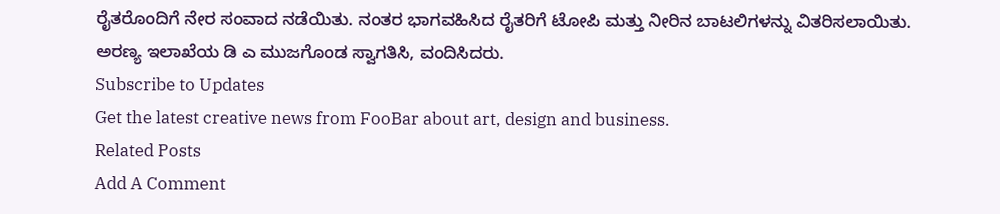ರೈತರೊಂದಿಗೆ ನೇರ ಸಂವಾದ ನಡೆಯಿತು. ನಂತರ ಭಾಗವಹಿಸಿದ ರೈತರಿಗೆ ಟೋಪಿ ಮತ್ತು ನೀರಿನ ಬಾಟಲಿಗಳನ್ನು ವಿತರಿಸಲಾಯಿತು.
ಅರಣ್ಯ ಇಲಾಖೆಯ ಡಿ ಎ ಮುಜಗೊಂಡ ಸ್ವಾಗತಿಸಿ, ವಂದಿಸಿದರು.
Subscribe to Updates
Get the latest creative news from FooBar about art, design and business.
Related Posts
Add A Comment